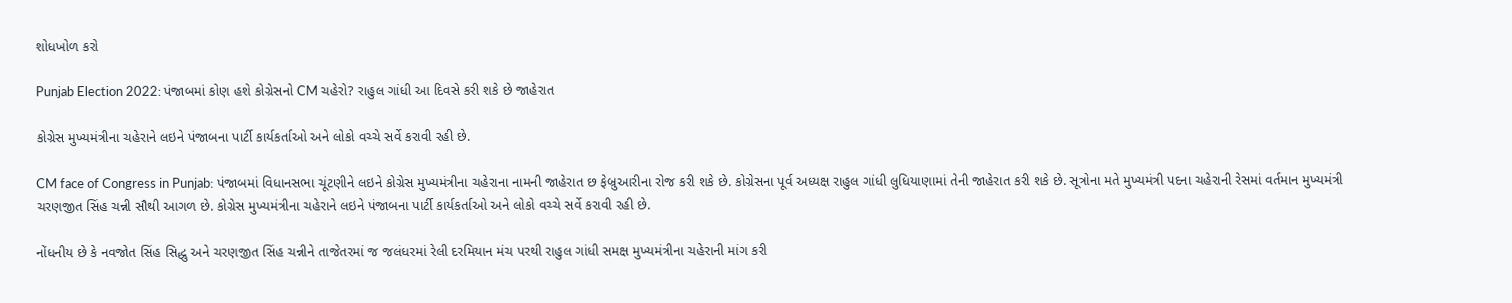શોધખોળ કરો

Punjab Election 2022: પંજાબમાં કોણ હશે કોગ્રેસનો CM ચહેરો? રાહુલ ગાંધી આ દિવસે કરી શકે છે જાહેરાત

કોગ્રેસ મુખ્યમંત્રીના ચહેરાને લઇને પંજાબના પાર્ટી કાર્યકર્તાઓ અને લોકો વચ્ચે સર્વે કરાવી રહી છે.

CM face of Congress in Punjab: પંજાબમાં વિધાનસભા ચૂંટણીને લઇને કોગ્રેસ મુખ્યમંત્રીના ચહેરાના નામની જાહેરાત છ ફેબ્રુઆરીના રોજ કરી શકે છે. કોગ્રેસના પૂર્વ અધ્યક્ષ રાહુલ ગાંધી લુધિયાણામાં તેની જાહેરાત કરી શકે છે. સૂત્રોના મતે મુખ્યમંત્રી પદના ચહેરાની રેસમાં વર્તમાન મુખ્યમંત્રી ચરણજીત સિંહ ચન્ની સૌથી આગળ છે. કોગ્રેસ મુખ્યમંત્રીના ચહેરાને લઇને પંજાબના પાર્ટી કાર્યકર્તાઓ અને લોકો વચ્ચે સર્વે કરાવી રહી છે.

નોંધનીય છે કે નવજોત સિંહ સિદ્ધુ અને ચરણજીત સિંહ ચન્નીને તાજેતરમાં જ જલંધરમાં રેલી દરમિયાન મંચ પરથી રાહુલ ગાંધી સમક્ષ મુખ્યમંત્રીના ચહેરાની માંગ કરી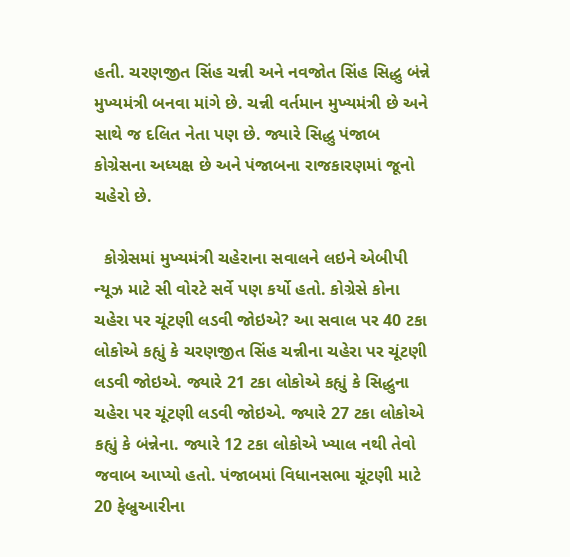હતી. ચરણજીત સિંહ ચન્ની અને નવજોત સિંહ સિદ્ધુ બંન્ને મુખ્યમંત્રી બનવા માંગે છે. ચન્ની વર્તમાન મુખ્યમંત્રી છે અને સાથે જ દલિત નેતા પણ છે. જ્યારે સિદ્ધુ પંજાબ કોગ્રેસના અધ્યક્ષ છે અને પંજાબના રાજકારણમાં જૂનો ચહેરો છે.

  કોગ્રેસમાં મુખ્યમંત્રી ચહેરાના સવાલને લઇને એબીપી ન્યૂઝ માટે સી વોરટે સર્વે પણ કર્યો હતો. કોગ્રેસે કોના ચહેરા પર ચૂંટણી લડવી જોઇએ? આ સવાલ પર 40 ટકા લોકોએ કહ્યું કે ચરણજીત સિંહ ચન્નીના ચહેરા પર ચૂંટણી લડવી જોઇએ. જ્યારે 21 ટકા લોકોએ કહ્યું કે સિદ્ધુના ચહેરા પર ચૂંટણી લડવી જોઇએ. જ્યારે 27 ટકા લોકોએ કહ્યું કે બંન્નેના. જ્યારે 12 ટકા લોકોએ ખ્યાલ નથી તેવો જવાબ આપ્યો હતો. પંજાબમાં વિધાનસભા ચૂંટણી માટે 20 ફેબ્રુઆરીના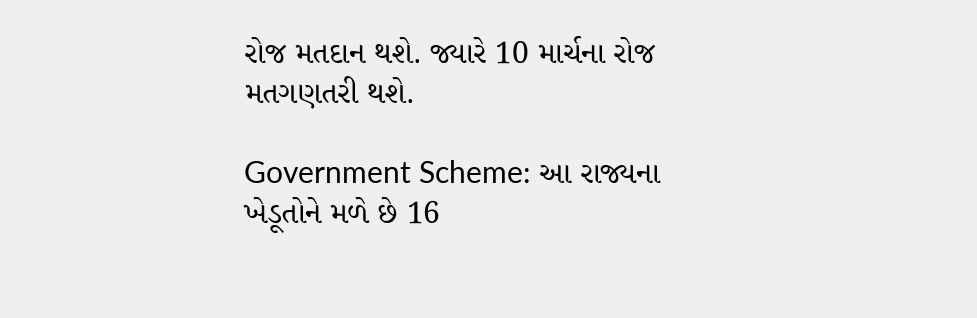રોજ મતદાન થશે. જ્યારે 10 માર્ચના રોજ મતગણતરી થશે.

Government Scheme: આ રાજ્યના ખેડૂતોને મળે છે 16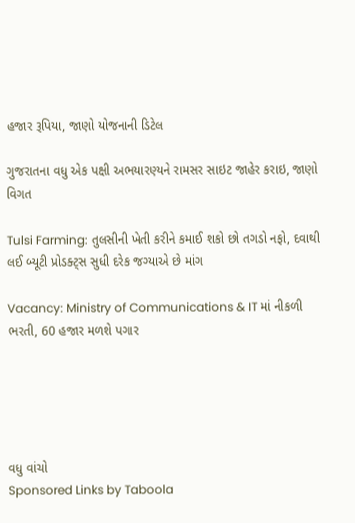હજાર રૂપિયા, જાણો યોજનાની ડિટેલ

ગુજરાતના વધુ એક પક્ષી અભયારણ્યને રામસર સાઇટ જાહેર કરાઇ, જાણો વિગત

Tulsi Farming: તુલસીની ખેતી કરીને કમાઈ શકો છો તગડો નફો, દવાથી લઈ બ્યૂટી પ્રોડક્ટ્સ સુધી દરેક જગ્યાએ છે માંગ

Vacancy: Ministry of Communications & IT માં નીકળી ભરતી, 60 હજાર મળશે પગાર





વધુ વાંચો
Sponsored Links by Taboola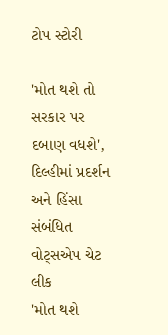ટોપ સ્ટોરી

'મોત થશે તો સરકાર પર દબાણ વધશે', દિલ્હીમાં પ્રદર્શન અને હિંસા સંબંધિત વોટ્સએપ ચેટ લીક
'મોત થશે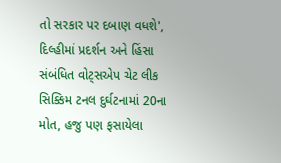તો સરકાર પર દબાણ વધશે', દિલ્હીમાં પ્રદર્શન અને હિંસા સંબંધિત વોટ્સએપ ચેટ લીક
સિક્કિમ ટનલ દુર્ઘટનામાં 20ના મોત, હજુ પણ ફસાયેલા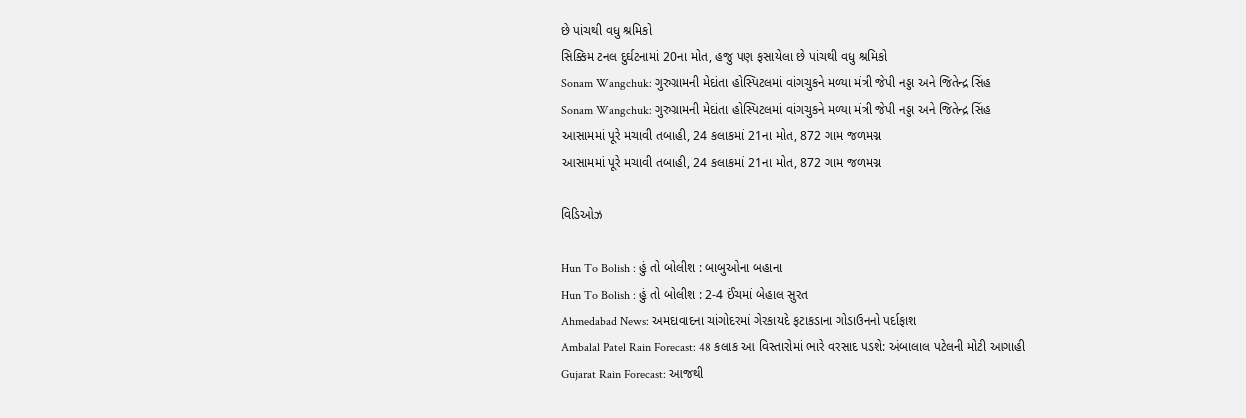છે પાંચથી વધુ શ્રમિકો
સિક્કિમ ટનલ દુર્ઘટનામાં 20ના મોત, હજુ પણ ફસાયેલા છે પાંચથી વધુ શ્રમિકો
Sonam Wangchuk: ગુરુગ્રામની મેદાંતા હોસ્પિટલમાં વાંગચુકને મળ્યા મંત્રી જેપી નડ્ડા અને જિતેન્દ્ર સિંહ
Sonam Wangchuk: ગુરુગ્રામની મેદાંતા હોસ્પિટલમાં વાંગચુકને મળ્યા મંત્રી જેપી નડ્ડા અને જિતેન્દ્ર સિંહ
આસામમાં પૂરે મચાવી તબાહી, 24 કલાકમાં 21ના મોત, 872 ગામ જળમગ્ન
આસામમાં પૂરે મચાવી તબાહી, 24 કલાકમાં 21ના મોત, 872 ગામ જળમગ્ન

વિડિઓઝ

Hun To Bolish : હું તો બોલીશ : બાબુઓના બહાના
Hun To Bolish : હું તો બોલીશ : 2-4 ઈંચમાં બેહાલ સુરત
Ahmedabad News: અમદાવાદના ચાંગોદરમાં ગેરકાયદે ફટાકડાના ગોડાઉનનો પર્દાફાશ
Ambalal Patel Rain Forecast: 48 કલાક આ વિસ્તારોમાં ભારે વરસાદ પડશે: અંબાલાલ પટેલની મોટી આગાહી
Gujarat Rain Forecast: આજથી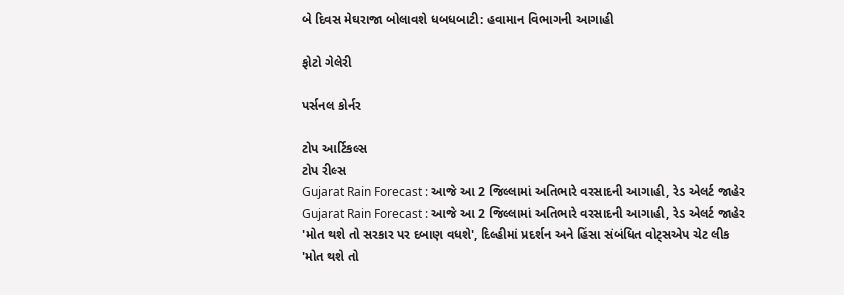બે દિવસ મેઘરાજા બોલાવશે ધબધબાટી: હવામાન વિભાગની આગાહી

ફોટો ગેલેરી

પર્સનલ કોર્નર

ટોપ આર્ટિકલ્સ
ટોપ રીલ્સ
Gujarat Rain Forecast : આજે આ 2 જિલ્લામાં અતિભારે વરસાદની આગાહી, રેડ એલર્ટ જાહેર
Gujarat Rain Forecast : આજે આ 2 જિલ્લામાં અતિભારે વરસાદની આગાહી, રેડ એલર્ટ જાહેર
'મોત થશે તો સરકાર પર દબાણ વધશે', દિલ્હીમાં પ્રદર્શન અને હિંસા સંબંધિત વોટ્સએપ ચેટ લીક
'મોત થશે તો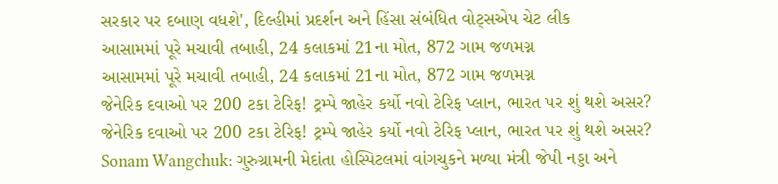સરકાર પર દબાણ વધશે', દિલ્હીમાં પ્રદર્શન અને હિંસા સંબંધિત વોટ્સએપ ચેટ લીક
આસામમાં પૂરે મચાવી તબાહી, 24 કલાકમાં 21ના મોત, 872 ગામ જળમગ્ન
આસામમાં પૂરે મચાવી તબાહી, 24 કલાકમાં 21ના મોત, 872 ગામ જળમગ્ન
જેનેરિક દવાઓ પર 200 ટકા ટેરિફ! ટ્રમ્પે જાહેર કર્યો નવો ટેરિફ પ્લાન, ભારત પર શું થશે અસર?
જેનેરિક દવાઓ પર 200 ટકા ટેરિફ! ટ્રમ્પે જાહેર કર્યો નવો ટેરિફ પ્લાન, ભારત પર શું થશે અસર?
Sonam Wangchuk: ગુરુગ્રામની મેદાંતા હોસ્પિટલમાં વાંગચુકને મળ્યા મંત્રી જેપી નડ્ડા અને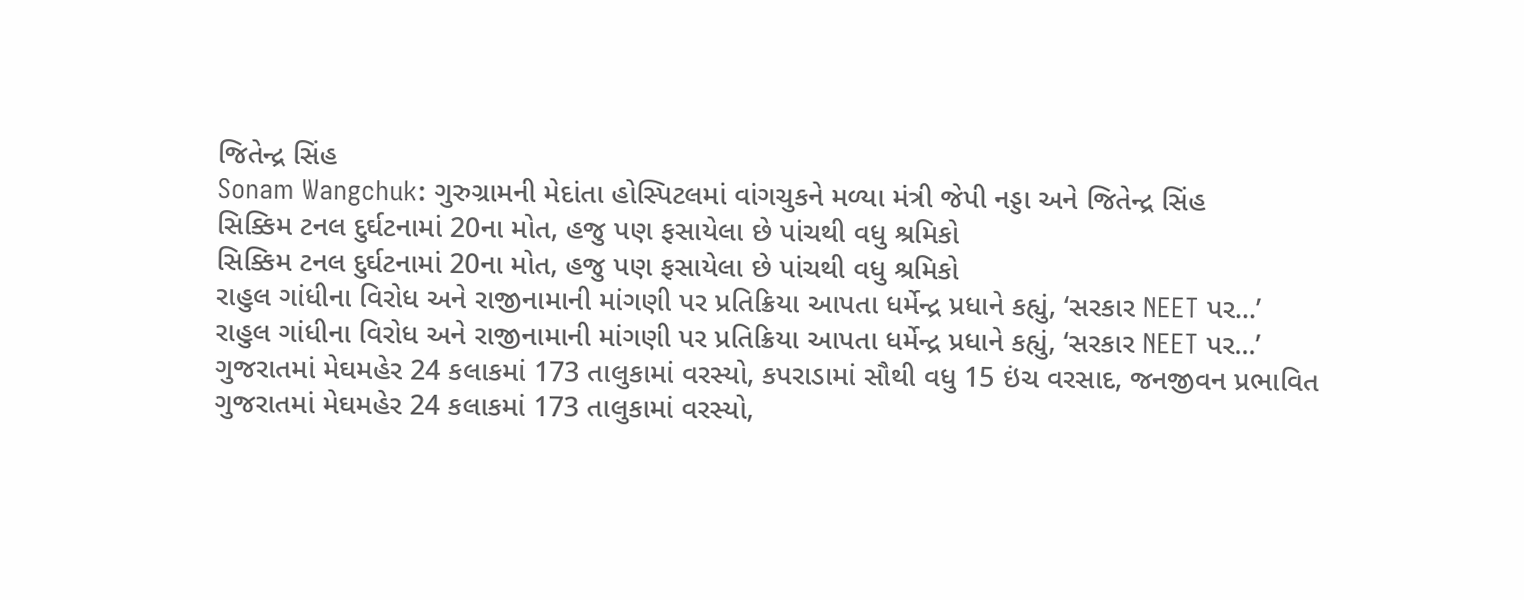જિતેન્દ્ર સિંહ
Sonam Wangchuk: ગુરુગ્રામની મેદાંતા હોસ્પિટલમાં વાંગચુકને મળ્યા મંત્રી જેપી નડ્ડા અને જિતેન્દ્ર સિંહ
સિક્કિમ ટનલ દુર્ઘટનામાં 20ના મોત, હજુ પણ ફસાયેલા છે પાંચથી વધુ શ્રમિકો
સિક્કિમ ટનલ દુર્ઘટનામાં 20ના મોત, હજુ પણ ફસાયેલા છે પાંચથી વધુ શ્રમિકો
રાહુલ ગાંધીના વિરોધ અને રાજીનામાની માંગણી પર પ્રતિક્રિયા આપતા ધર્મેન્દ્ર પ્રધાને કહ્યું, ‘સરકાર NEET પર...’
રાહુલ ગાંધીના વિરોધ અને રાજીનામાની માંગણી પર પ્રતિક્રિયા આપતા ધર્મેન્દ્ર પ્રધાને કહ્યું, ‘સરકાર NEET પર...’
ગુજરાતમાં મેઘમહેર 24 કલાકમાં 173 તાલુકામાં વરસ્યો, કપરાડામાં સૌથી વધુ 15 ઇંચ વરસાદ, જનજીવન પ્રભાવિત
ગુજરાતમાં મેઘમહેર 24 કલાકમાં 173 તાલુકામાં વરસ્યો,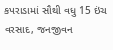કપરાડામાં સૌથી વધુ 15 ઇંચ વરસાદ, જનજીવન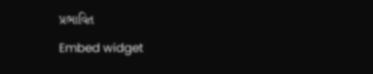પ્રભાવિત
Embed widget